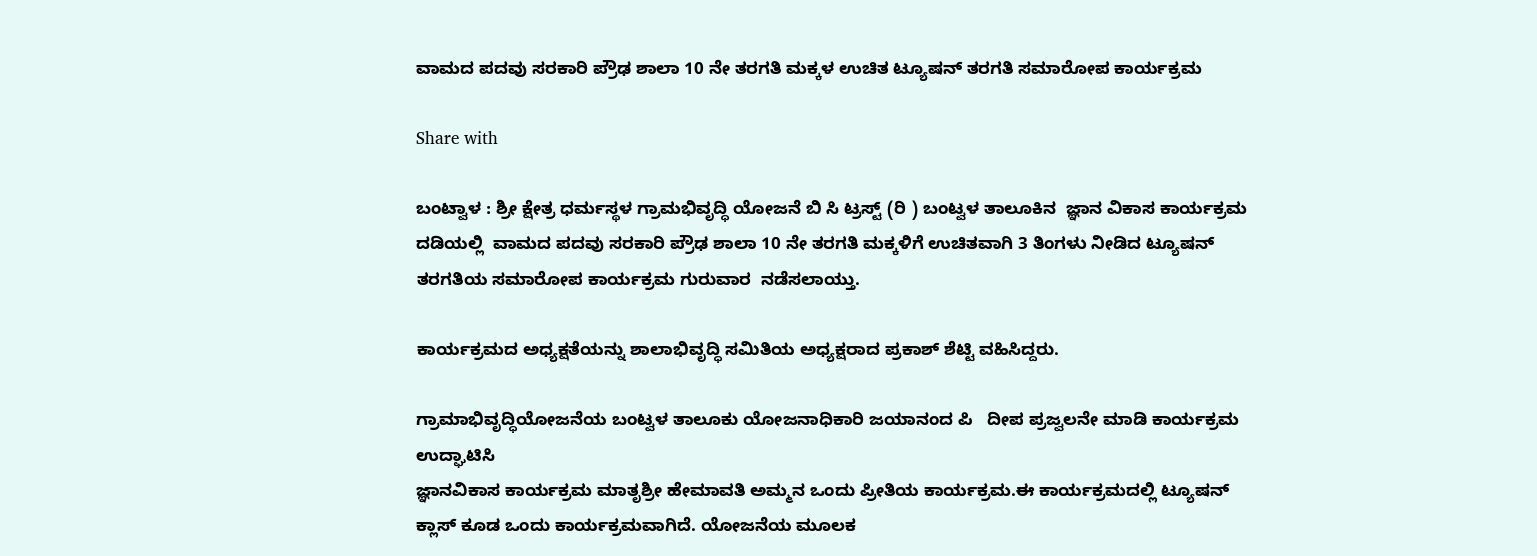ವಾಮದ ಪದವು ಸರಕಾರಿ ಪ್ರೌಢ ಶಾಲಾ 10 ನೇ ತರಗತಿ ಮಕ್ಕಳ ಉಚಿತ ಟ್ಯೂಷನ್ ತರಗತಿ ಸಮಾರೋಪ ಕಾರ್ಯಕ್ರಮ

Share with

ಬಂಟ್ವಾಳ : ಶ್ರೀ ಕ್ಷೇತ್ರ ಧರ್ಮಸ್ಥಳ ಗ್ರಾಮಭಿವೃದ್ಧಿ ಯೋಜನೆ ಬಿ ಸಿ ಟ್ರಸ್ಟ್ (ರಿ ) ಬಂಟ್ವಳ ತಾಲೂಕಿನ  ಜ್ಞಾನ ವಿಕಾಸ ಕಾರ್ಯಕ್ರಮ ದಡಿಯಲ್ಲಿ  ವಾಮದ ಪದವು ಸರಕಾರಿ ಪ್ರೌಢ ಶಾಲಾ 10 ನೇ ತರಗತಿ ಮಕ್ಕಳಿಗೆ ಉಚಿತವಾಗಿ 3 ತಿಂಗಳು ನೀಡಿದ ಟ್ಯೂಷನ್ ತರಗತಿಯ ಸಮಾರೋಪ ಕಾರ್ಯಕ್ರಮ ಗುರುವಾರ  ನಡೆಸಲಾಯ್ತು.

ಕಾರ್ಯಕ್ರಮದ ಅಧ್ಯಕ್ಷತೆಯನ್ನು ಶಾಲಾಭಿವೃದ್ಧಿ ಸಮಿತಿಯ ಅಧ್ಯಕ್ಷರಾದ ಪ್ರಕಾಶ್ ಶೆಟ್ಟಿ ವಹಿಸಿದ್ದರು.

ಗ್ರಾಮಾಭಿವೃದ್ಧಿಯೋಜನೆಯ ಬಂಟ್ವಳ ತಾಲೂಕು ಯೋಜನಾಧಿಕಾರಿ ಜಯಾನಂದ ಪಿ   ದೀಪ ಪ್ರಜ್ವಲನೇ ಮಾಡಿ ಕಾರ್ಯಕ್ರಮ ಉದ್ಘಾಟಿಸಿ
ಜ್ಞಾನವಿಕಾಸ ಕಾರ್ಯಕ್ರಮ ಮಾತೃಶ್ರೀ ಹೇಮಾವತಿ ಅಮ್ಮನ ಒಂದು ಪ್ರೀತಿಯ ಕಾರ್ಯಕ್ರಮ.ಈ ಕಾರ್ಯಕ್ರಮದಲ್ಲಿ ಟ್ಯೂಷನ್ ಕ್ಲಾಸ್ ಕೂಡ ಒಂದು ಕಾರ್ಯಕ್ರಮವಾಗಿದೆ. ಯೋಜನೆಯ ಮೂಲಕ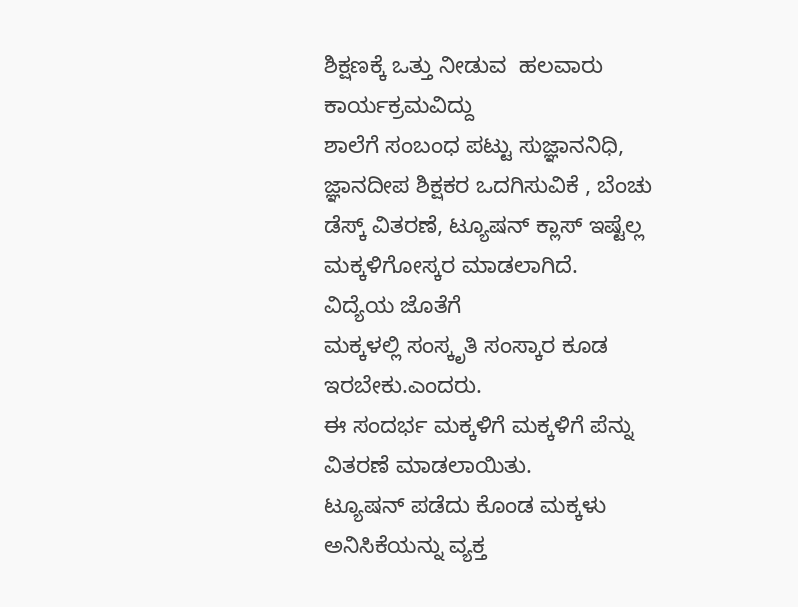ಶಿಕ್ಷಣಕ್ಕೆ ಒತ್ತು ನೀಡುವ  ಹಲವಾರು ಕಾರ್ಯಕ್ರಮವಿದ್ದು
ಶಾಲೆಗೆ ಸಂಬಂಧ ಪಟ್ಟು ಸುಜ್ಞಾನನಿಧಿ, ಜ್ಞಾನದೀಪ ಶಿಕ್ಷಕರ ಒದಗಿಸುವಿಕೆ , ಬೆಂಚು ಡೆಸ್ಕ್ ವಿತರಣೆ, ಟ್ಯೂಷನ್ ಕ್ಲಾಸ್ ಇಷ್ಟೆಲ್ಲ ಮಕ್ಕಳಿಗೋಸ್ಕರ ಮಾಡಲಾಗಿದೆ.
ವಿದ್ಯೆಯ ಜೊತೆಗೆ
ಮಕ್ಕಳಲ್ಲಿ ಸಂಸ್ಕೃತಿ ಸಂಸ್ಕಾರ ಕೂಡ ಇರಬೇಕು.ಎಂದರು.
ಈ ಸಂದರ್ಭ ಮಕ್ಕಳಿಗೆ ಮಕ್ಕಳಿಗೆ ಪೆನ್ನು ವಿತರಣೆ ಮಾಡಲಾಯಿತು.
ಟ್ಯೂಷನ್ ಪಡೆದು ಕೊಂಡ ಮಕ್ಕಳು ಅನಿಸಿಕೆಯನ್ನು ವ್ಯಕ್ತ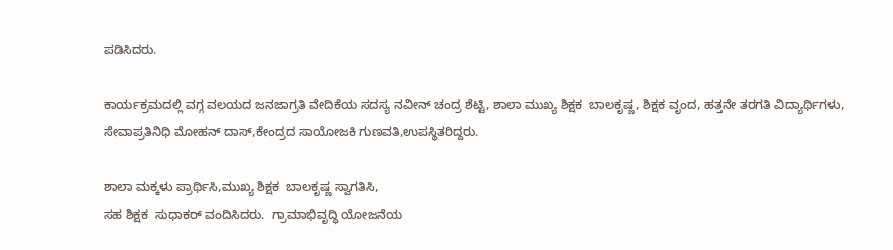ಪಡಿಸಿದರು.

ಕಾರ್ಯಕ್ರಮದಲ್ಲಿ ವಗ್ಗ ವಲಯದ ಜನಜಾಗ್ರತಿ ವೇದಿಕೆಯ ಸದಸ್ಯ ನವೀನ್ ಚಂದ್ರ ಶೆಟ್ಟಿ, ಶಾಲಾ ಮುಖ್ಯ ಶಿಕ್ಷಕ  ಬಾಲಕೃಷ್ಣ, ಶಿಕ್ಷಕ ವೃಂದ, ಹತ್ತನೇ ತರಗತಿ ವಿದ್ಯಾರ್ಥಿಗಳು,
ಸೇವಾಪ್ರತಿನಿಧಿ ಮೋಹನ್ ದಾಸ್,ಕೇಂದ್ರದ ಸಾಯೋಜಕಿ ಗುಣವತಿ,ಉಪಸ್ಥಿತರಿದ್ದರು.

ಶಾಲಾ ಮಕ್ಕಳು ಪ್ರಾರ್ಥಿಸಿ,ಮುಖ್ಯ ಶಿಕ್ಷಕ  ಬಾಲಕೃಷ್ಣ ಸ್ವಾಗತಿಸಿ,
ಸಹ ಶಿಕ್ಷಕ  ಸುಧಾಕರ್ ವಂದಿಸಿದರು.  ಗ್ರಾಮಾಭಿವೃದ್ಧಿ ಯೋಜನೆಯ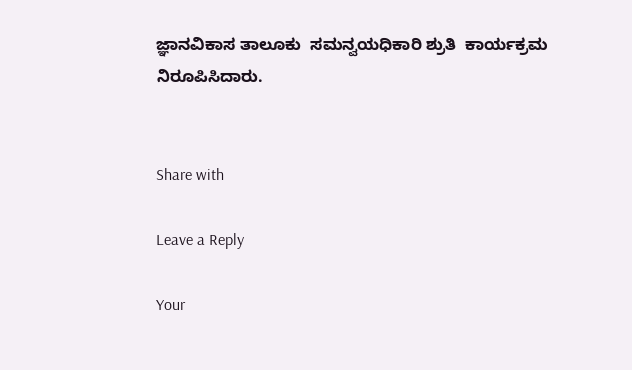ಜ್ಞಾನವಿಕಾಸ ತಾಲೂಕು  ಸಮನ್ವಯಧಿಕಾರಿ ಶ್ರುತಿ  ಕಾರ್ಯಕ್ರಮ ನಿರೂಪಿಸಿದಾರು.


Share with

Leave a Reply

Your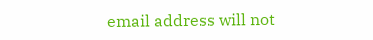email address will not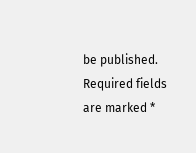be published. Required fields are marked *